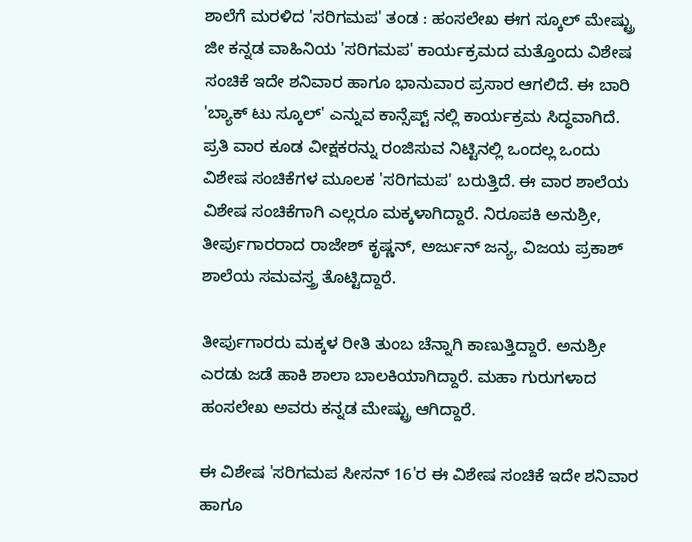ಶಾಲೆಗೆ ಮರಳಿದ 'ಸರಿಗಮಪ' ತಂಡ : ಹಂಸಲೇಖ ಈಗ ಸ್ಕೂಲ್ ಮೇಷ್ಟ್ರು
ಜೀ ಕನ್ನಡ ವಾಹಿನಿಯ 'ಸರಿಗಮಪ' ಕಾರ್ಯಕ್ರಮದ ಮತ್ತೊಂದು ವಿಶೇಷ ಸಂಚಿಕೆ ಇದೇ ಶನಿವಾರ ಹಾಗೂ ಭಾನುವಾರ ಪ್ರಸಾರ ಆಗಲಿದೆ. ಈ ಬಾರಿ 'ಬ್ಯಾಕ್ ಟು ಸ್ಕೂಲ್' ಎನ್ನುವ ಕಾನ್ಸೆಪ್ಟ್ ನಲ್ಲಿ ಕಾರ್ಯಕ್ರಮ ಸಿದ್ಧವಾಗಿದೆ.
ಪ್ರತಿ ವಾರ ಕೂಡ ವೀಕ್ಷಕರನ್ನು ರಂಜಿಸುವ ನಿಟ್ಟಿನಲ್ಲಿ ಒಂದಲ್ಲ ಒಂದು ವಿಶೇಷ ಸಂಚಿಕೆಗಳ ಮೂಲಕ 'ಸರಿಗಮಪ' ಬರುತ್ತಿದೆ. ಈ ವಾರ ಶಾಲೆಯ ವಿಶೇಷ ಸಂಚಿಕೆಗಾಗಿ ಎಲ್ಲರೂ ಮಕ್ಕಳಾಗಿದ್ದಾರೆ. ನಿರೂಪಕಿ ಅನುಶ್ರೀ, ತೀರ್ಪುಗಾರರಾದ ರಾಜೇಶ್ ಕೃಷ್ಣನ್, ಅರ್ಜುನ್ ಜನ್ಯ, ವಿಜಯ ಪ್ರಕಾಶ್ ಶಾಲೆಯ ಸಮವಸ್ತ್ರ ತೊಟ್ಟಿದ್ದಾರೆ.

ತೀರ್ಪುಗಾರರು ಮಕ್ಕಳ ರೀತಿ ತುಂಬ ಚೆನ್ನಾಗಿ ಕಾಣುತ್ತಿದ್ದಾರೆ. ಅನುಶ್ರೀ ಎರಡು ಜಡೆ ಹಾಕಿ ಶಾಲಾ ಬಾಲಕಿಯಾಗಿದ್ದಾರೆ. ಮಹಾ ಗುರುಗಳಾದ ಹಂಸಲೇಖ ಅವರು ಕನ್ನಡ ಮೇಷ್ಟ್ರು ಆಗಿದ್ದಾರೆ.

ಈ ವಿಶೇಷ 'ಸರಿಗಮಪ ಸೀಸನ್ 16'ರ ಈ ವಿಶೇಷ ಸಂಚಿಕೆ ಇದೇ ಶನಿವಾರ ಹಾಗೂ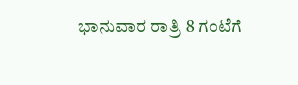ಭಾನುವಾರ ರಾತ್ರಿ 8 ಗಂಟೆಗೆ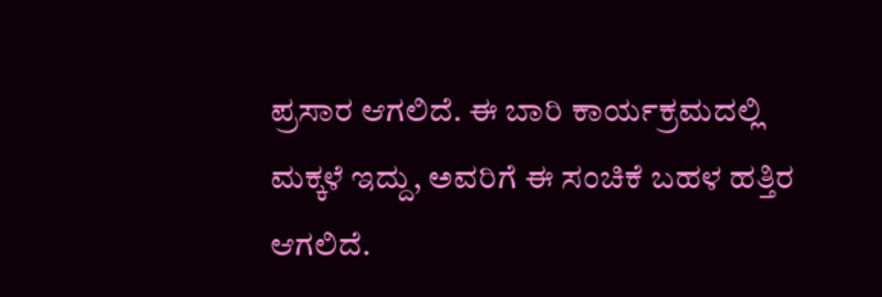ಪ್ರಸಾರ ಆಗಲಿದೆ. ಈ ಬಾರಿ ಕಾರ್ಯಕ್ರಮದಲ್ಲಿ ಮಕ್ಕಳೆ ಇದ್ದು, ಅವರಿಗೆ ಈ ಸಂಚಿಕೆ ಬಹಳ ಹತ್ತಿರ ಆಗಲಿದೆ.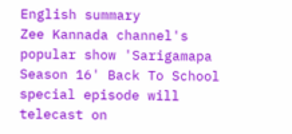English summary
Zee Kannada channel's popular show 'Sarigamapa Season 16' Back To School special episode will telecast on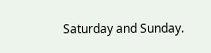Saturday and Sunday.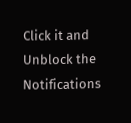Click it and Unblock the Notifications